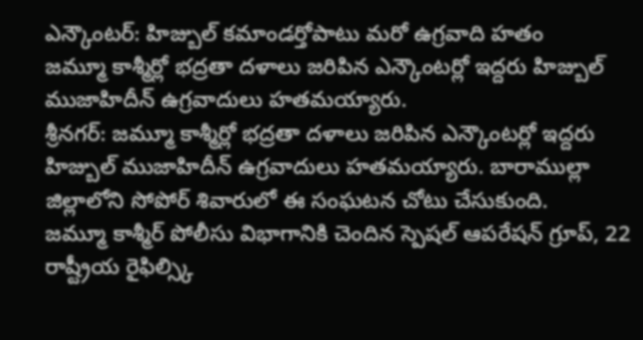ఎన్కౌంటర్: హిజ్బుల్ కమాండర్తోపాటు మరో ఉగ్రవాది హతం
జమ్మూ కాశ్మీర్లో భద్రతా దళాలు జరిపిన ఎన్కౌంటర్లో ఇద్దరు హిజ్బుల్ ముజాహిదీన్ ఉగ్రవాదులు హతమయ్యారు.
శ్రీనగర్: జమ్మూ కాశ్మీర్లో భద్రతా దళాలు జరిపిన ఎన్కౌంటర్లో ఇద్దరు హిజ్బుల్ ముజాహిదీన్ ఉగ్రవాదులు హతమయ్యారు. బారాముల్లా జిల్లాలోని సోపోర్ శివారులో ఈ సంఘటన చోటు చేసుకుంది.
జమ్మూ కాశ్మీర్ పోలీసు విభాగానికి చెందిన స్పెషల్ ఆపరేషన్ గ్రూప్, 22 రాష్ట్రీయ రైఫిల్స్కి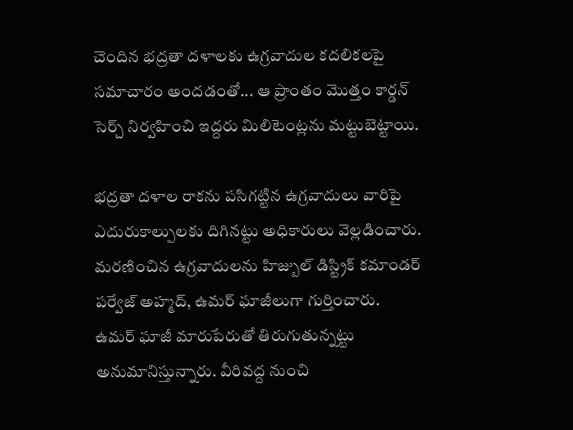చెందిన భద్రతా దళాలకు ఉగ్రవాదుల కదలికలపై సమాచారం అందడంతో... ఆ ప్రాంతం మొత్తం కార్డన్ సెర్చ్ నిర్వహించి ఇద్దరు మిలిటెంట్లను మట్టుబెట్టాయి.

భద్రతా దళాల రాకను పసిగట్టిన ఉగ్రవాదులు వారిపై ఎదురుకాల్పులకు దిగినట్టు అధికారులు వెల్లడించారు. మరణించిన ఉగ్రవాదులను హిజ్బుల్ డిస్ట్రిక్ కమాండర్ పర్వేజ్ అహ్మద్, ఉమర్ ఘాజీలుగా గుర్తించారు.
ఉమర్ ఘాజీ మారుపేరుతో తిరుగుతున్నట్టు అనుమానిస్తున్నారు. వీరివద్ద నుంచి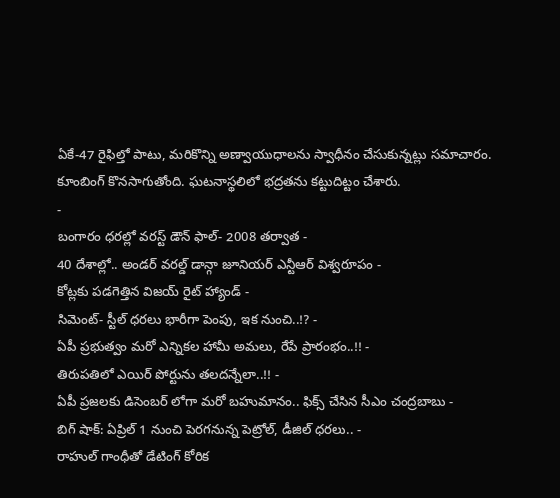ఏకే-47 రైఫిల్తో పాటు, మరికొన్ని అణ్వాయుధాలను స్వాధీనం చేసుకున్నట్లు సమాచారం. కూంబింగ్ కొనసాగుతోంది. ఘటనాస్థలిలో భద్రతను కట్టుదిట్టం చేశారు.
-
బంగారం ధరల్లో వరస్ట్ డౌన్ ఫాల్- 2008 తర్వాత -
40 దేశాల్లో.. అండర్ వరల్డ్ డాన్గా జూనియర్ ఎన్టీఆర్ విశ్వరూపం -
కోట్లకు పడగెత్తిన విజయ్ రైట్ హ్యాండ్ -
సిమెంట్- స్టీల్ ధరలు భారీగా పెంపు, ఇక నుంచి..!? -
ఏపీ ప్రభుత్వం మరో ఎన్నికల హామీ అమలు, రేపే ప్రారంభం..!! -
తిరుపతిలో ఎయిర్ పోర్టును తలదన్నేలా..!! -
ఏపీ ప్రజలకు డిసెంబర్ లోగా మరో బహుమానం.. ఫిక్స్ చేసిన సీఎం చంద్రబాబు -
బిగ్ షాక్: ఏప్రిల్ 1 నుంచి పెరగనున్న పెట్రోల్, డీజిల్ ధరలు.. -
రాహుల్ గాంధీతో డేటింగ్ కోరిక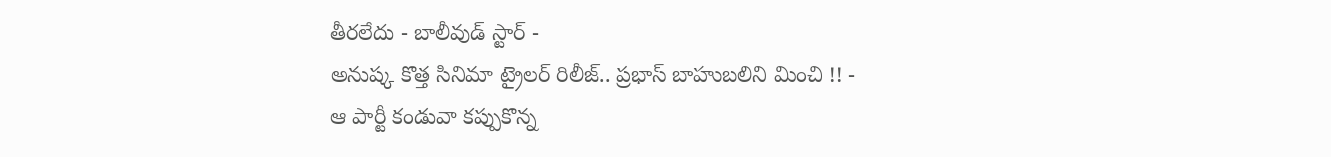తీరలేదు - బాలీవుడ్ స్టార్ -
అనుష్క కొత్త సినిమా ట్రైలర్ రిలీజ్.. ప్రభాస్ బాహుబలిని మించి !! -
ఆ పార్టీ కండువా కప్పుకొన్న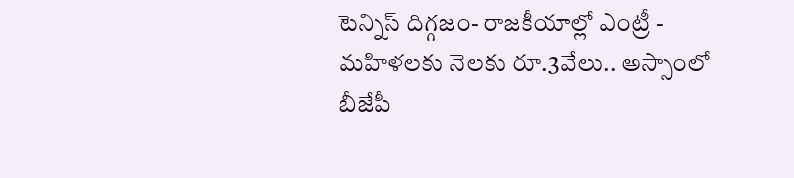టెన్నిస్ దిగ్గజం- రాజకీయాల్లో ఎంట్రీ -
మహిళలకు నెలకు రూ.3వేలు.. అస్సాంలో బీజేపీ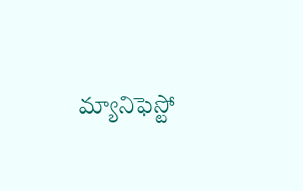మ్యానిఫెస్టో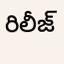రిలీజ్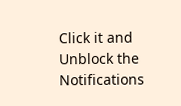Click it and Unblock the Notifications